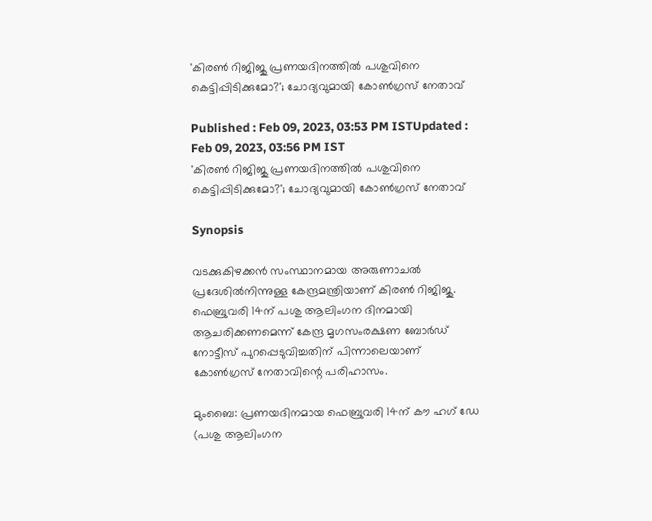'കിരൺ റിജിജു പ്രണയദിനത്തിൽ പശുവിനെ കെട്ടിപ്പിടിക്കുമോ?'; ചോദ്യവുമായി കോൺഗ്രസ് നേതാവ്

Published : Feb 09, 2023, 03:53 PM ISTUpdated : Feb 09, 2023, 03:56 PM IST
'കിരൺ റിജിജു പ്രണയദിനത്തിൽ പശുവിനെ കെട്ടിപ്പിടിക്കുമോ?'; ചോദ്യവുമായി കോൺഗ്രസ് നേതാവ്

Synopsis

വടക്കുകിഴക്കൻ സംസ്ഥാനമായ അരുണാചൽ പ്രദേശിൽനിന്നുള്ള കേന്ദ്രമന്ത്രിയാണ് കിരൺ റിജിജു. ഫെബ്രുവരി 14ന് പശു ആലിംഗന ദിനമായി ആചരിക്കണമെന്ന് കേന്ദ്ര മൃഗസംരക്ഷണ ബോർഡ് നോട്ടീസ് പുറപ്പെടുവിച്ചതിന് പിന്നാലെയാണ് കോൺഗ്രസ് നേതാവിന്റെ പരിഹാസം.

മുംബൈ: പ്രണയദിനമായ ഫെബ്രുവരി 14ന് കൗ ഹഗ് ഡേ (പശു ആലിംഗന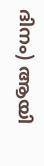ദിനം) ആയി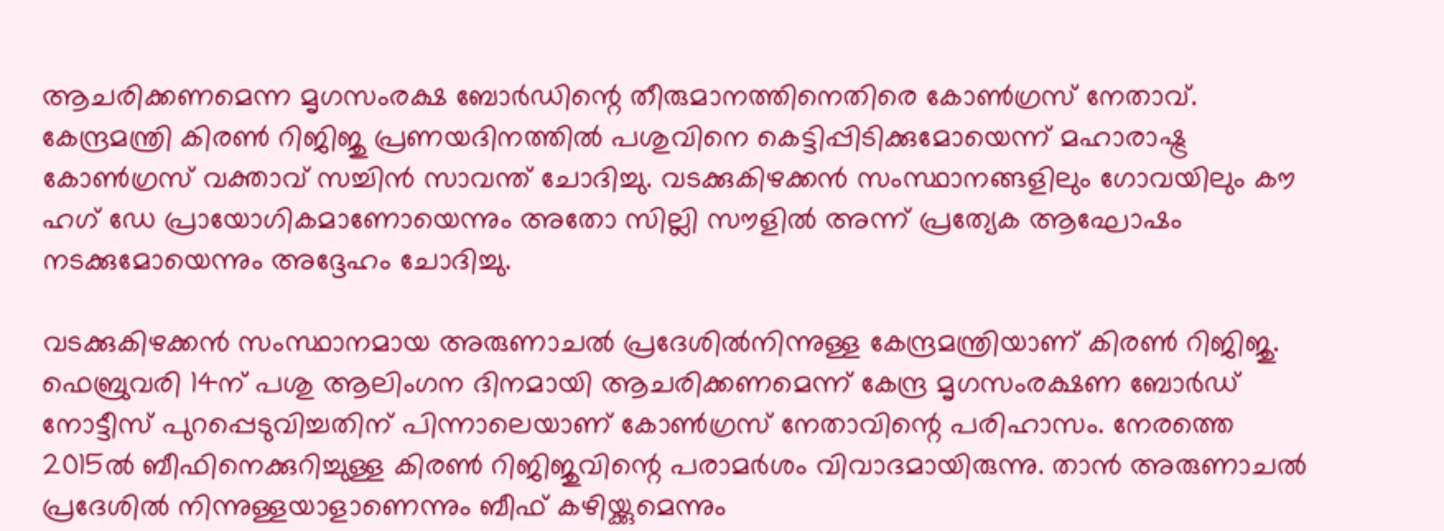ആചരിക്കണമെന്ന മൃഗസംരക്ഷ ബോർഡിന്റെ തീരുമാനത്തിനെതിരെ കോൺഗ്രസ് നേതാവ്. കേന്ദ്രമന്ത്രി കിരൺ റിജിജു പ്രണയദിനത്തിൽ പശുവിനെ കെട്ടിപ്പിടിക്കുമോയെന്ന് മഹാരാഷ്ട്ര കോൺഗ്രസ് വക്താവ് സച്ചിൻ സാവന്ത് ചോദിച്ചു. വടക്കുകിഴക്കൻ സംസ്ഥാനങ്ങളിലും ഗോവയിലും കൗ ഹഗ് ഡേ പ്രായോഗികമാണോയെന്നും അതോ സില്ലി സൗളിൽ അന്ന് പ്രത്യേക ആഘോഷം നടക്കുമോയെന്നും അദ്ദേഹം ചോദിച്ചു.

വടക്കുകിഴക്കൻ സംസ്ഥാനമായ അരുണാചൽ പ്രദേശിൽനിന്നുള്ള കേന്ദ്രമന്ത്രിയാണ് കിരൺ റിജിജു. ഫെബ്രുവരി 14ന് പശു ആലിംഗന ദിനമായി ആചരിക്കണമെന്ന് കേന്ദ്ര മൃഗസംരക്ഷണ ബോർഡ് നോട്ടീസ് പുറപ്പെടുവിച്ചതിന് പിന്നാലെയാണ് കോൺഗ്രസ് നേതാവിന്റെ പരിഹാസം. നേരത്തെ 2015ൽ ബീഫിനെക്കുറിച്ചുള്ള കിരൺ റിജിജുവിന്റെ പരാമർശം വിവാദമായിരുന്നു. താൻ അരുണാചൽ പ്രദേശിൽ നിന്നുള്ളയാളാണെന്നും ബീഫ് കഴിയ്ക്കുമെന്നും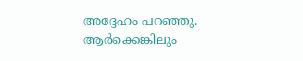അദ്ദേഹം പറഞ്ഞു. ആർക്കെങ്കിലും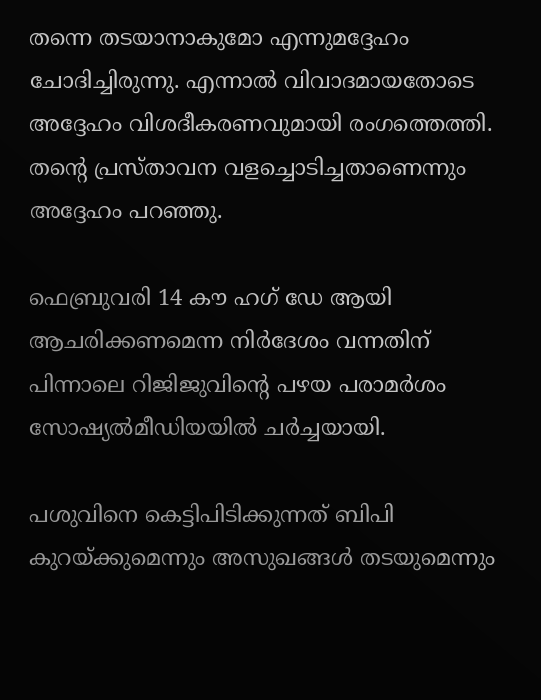തന്നെ തടയാനാകുമോ എന്നുമദ്ദേഹം ചോദിച്ചിരുന്നു. എന്നാൽ വിവാദമായതോടെ അദ്ദേഹം വിശദീകരണവുമായി രംഗത്തെത്തി. തന്റെ പ്രസ്താവന വളച്ചൊടിച്ചതാണെന്നും അദ്ദേഹം പറഞ്ഞു.

ഫെബ്രുവരി 14 കൗ ഹഗ് ഡേ ആയി ആചരിക്കണമെന്ന നിർദേശം വന്നതിന് പിന്നാലെ റിജിജുവിന്റെ പഴയ പരാമർശം സോഷ്യൽമീഡിയയിൽ ചർച്ചയായി.

പശുവിനെ കെട്ടിപിടിക്കുന്നത് ബിപി കുറയ്ക്കുമെന്നും അസുഖങ്ങൾ തടയുമെന്നും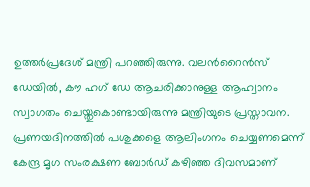ഉത്തർപ്രദേശ് മന്ത്രി പറഞ്ഞിരുന്നു. വലന്‍റൈന്‍സ് ഡേയില്‍, കൗ ഹഗ് ഡേ ആചരിക്കാനുള്ള ആഹ്വാനം സ്വാഗതം ചെയ്തുകൊണ്ടായിരുന്നു മന്ത്രിയുടെ പ്രസ്താവന. പ്രണയദിനത്തിൽ പശുക്കളെ ആലിംഗനം ചെയ്യണമെന്ന് കേന്ദ്ര മൃഗ സംരക്ഷണ ബോർഡ് കഴിഞ്ഞ ദിവസമാണ്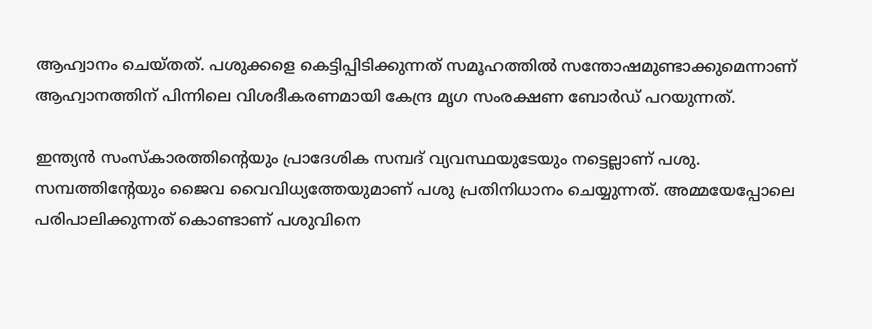ആഹ്വാനം ചെയ്തത്. പശുക്കളെ കെട്ടിപ്പിടിക്കുന്നത് സമൂഹത്തിൽ സന്തോഷമുണ്ടാക്കുമെന്നാണ് ആഹ്വാനത്തിന് പിന്നിലെ വിശദീകരണമായി കേന്ദ്ര മൃഗ സംരക്ഷണ ബോർഡ് പറയുന്നത്.

ഇന്ത്യന്‍ സംസ്കാരത്തിന്‍റെയും പ്രാദേശിക സമ്പദ് വ്യവസ്ഥയുടേയും നട്ടെല്ലാണ് പശു. സമ്പത്തിന്‍റേയും ജൈവ വൈവിധ്യത്തേയുമാണ് പശു പ്രതിനിധാനം ചെയ്യുന്നത്. അമ്മയേപ്പോലെ പരിപാലിക്കുന്നത് കൊണ്ടാണ് പശുവിനെ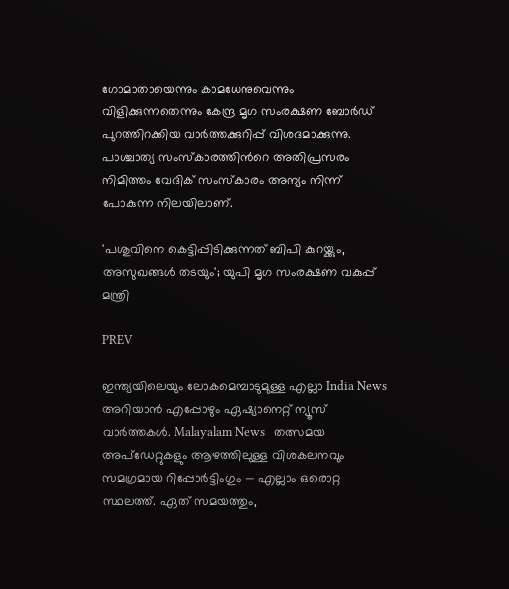ഗോമാതായെന്നും കാമധേനുവെന്നും വിളിക്കുന്നതെന്നും കേന്ദ്ര മൃഗ സംരക്ഷണ ബോര്‍ഡ് പുറത്തിറക്കിയ വാര്‍ത്തക്കുറിപ്പ് വിശദമാക്കുന്നു. പാശ്ചാത്യ സംസ്കാരത്തിന്‍റെ അതിപ്രസരം നിമിത്തം വേദിക് സംസ്കാരം അന്യം നിന്ന് പോകുന്ന നിലയിലാണ്.

'പശുവിനെ കെട്ടിപ്പിടിക്കുന്നത് ബിപി കുറയ്ക്കും, അസുഖങ്ങൾ തടയും'; യുപി മൃഗ സംരക്ഷണ വകുപ്പ് മന്ത്രി

PREV

ഇന്ത്യയിലെയും ലോകമെമ്പാടുമുള്ള എല്ലാ India News അറിയാൻ എപ്പോഴും ഏഷ്യാനെറ്റ് ന്യൂസ് വാർത്തകൾ. Malayalam News   തത്സമയ അപ്‌ഡേറ്റുകളും ആഴത്തിലുള്ള വിശകലനവും സമഗ്രമായ റിപ്പോർട്ടിംഗും — എല്ലാം ഒരൊറ്റ സ്ഥലത്ത്. ഏത് സമയത്തും,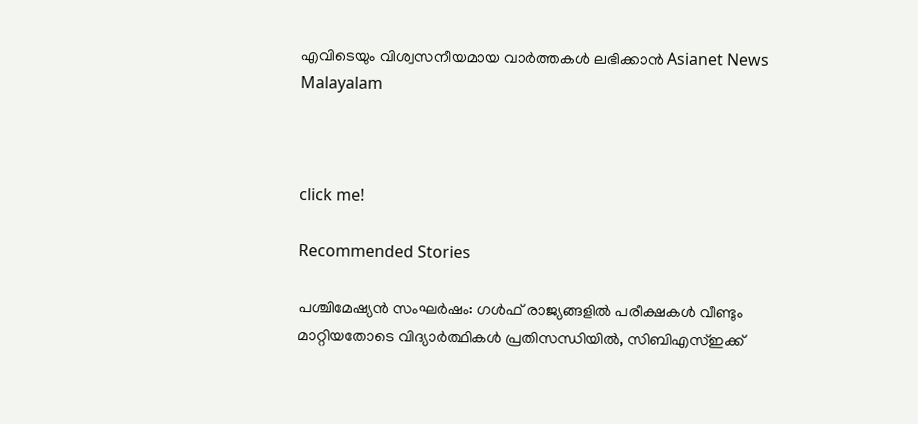എവിടെയും വിശ്വസനീയമായ വാർത്തകൾ ലഭിക്കാൻ Asianet News Malayalam



click me!

Recommended Stories

പശ്ചിമേഷ്യൻ സംഘർഷം: ഗൾഫ് രാജ്യങ്ങളിൽ പരീക്ഷകൾ വീണ്ടും മാറ്റിയതോടെ വിദ്യാർത്ഥികൾ പ്രതിസന്ധിയിൽ, സിബിഎസ്ഇക്ക്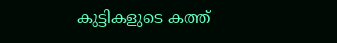കുട്ടികളുടെ കത്ത്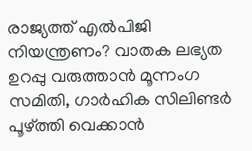രാജ്യത്ത് എൽപിജി നിയന്ത്രണം? വാതക ലഭ്യത ഉറപ്പു വരുത്താൻ മൂന്നംഗ സമിതി, ഗാർഹിക സിലിണ്ടർ പൂഴ്ത്തി വെക്കാൻ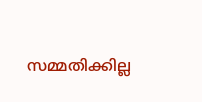സമ്മതിക്കില്ല